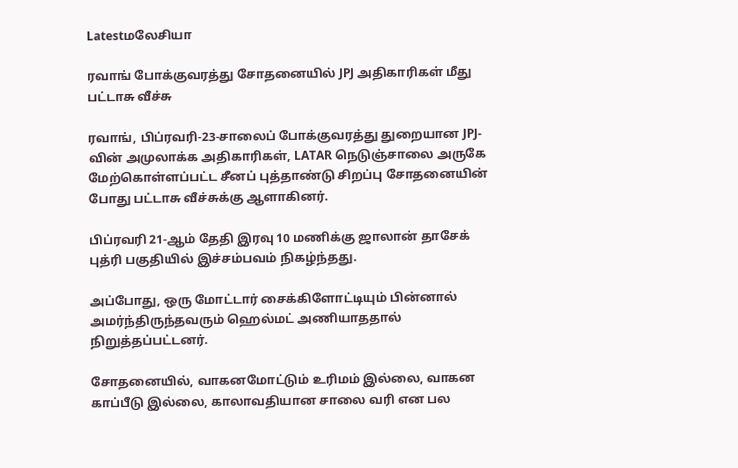Latestமலேசியா

ரவாங் போக்குவரத்து சோதனையில் JPJ அதிகாரிகள் மீது பட்டாசு வீச்சு

ரவாங், பிப்ரவரி-23-சாலைப் போக்குவரத்து துறையான JPJ-வின் அமுலாக்க அதிகாரிகள், LATAR நெடுஞ்சாலை அருகே மேற்கொள்ளப்பட்ட சீனப் புத்தாண்டு சிறப்பு சோதனையின் போது பட்டாசு வீச்சுக்கு ஆளாகினர்.

பிப்ரவரி 21-ஆம் தேதி இரவு 10 மணிக்கு ஜாலான் தாசேக் புத்ரி பகுதியில் இச்சம்பவம் நிகழ்ந்தது.

அப்போது, ஒரு மோட்டார் சைக்கிளோட்டியும் பின்னால் அமர்ந்திருந்தவரும் ஹெல்மட் அணியாததால் நிறுத்தப்பட்டனர்.

சோதனையில், வாகனமோட்டும் உரிமம் இல்லை, வாகன காப்பீடு இல்லை, காலாவதியான சாலை வரி என பல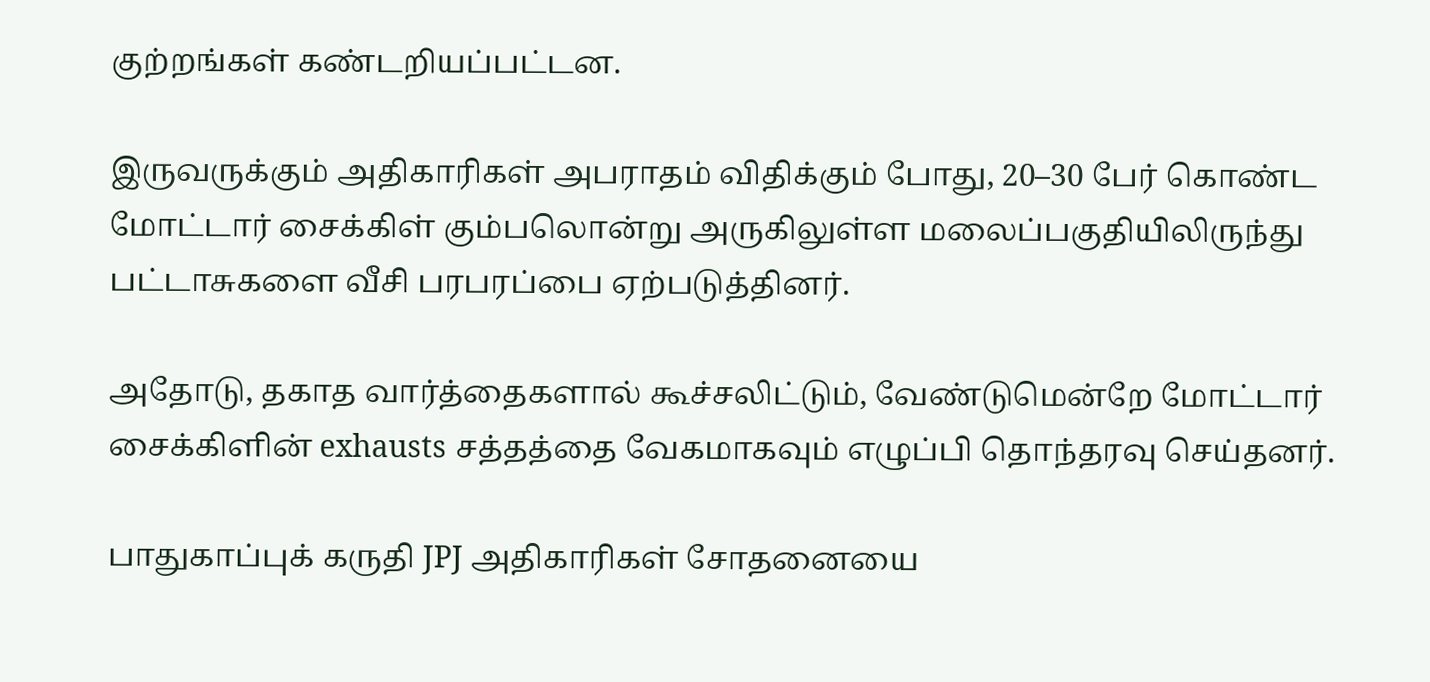குற்றங்கள் கண்டறியப்பட்டன.

இருவருக்கும் அதிகாரிகள் அபராதம் விதிக்கும் போது, 20–30 பேர் கொண்ட மோட்டார் சைக்கிள் கும்பலொன்று அருகிலுள்ள மலைப்பகுதியிலிருந்து பட்டாசுகளை வீசி பரபரப்பை ஏற்படுத்தினர்.

அதோடு, தகாத வார்த்தைகளால் கூச்சலிட்டும், வேண்டுமென்றே மோட்டார் சைக்கிளின் exhausts சத்தத்தை வேகமாகவும் எழுப்பி தொந்தரவு செய்தனர்.

பாதுகாப்புக் கருதி JPJ அதிகாரிகள் சோதனையை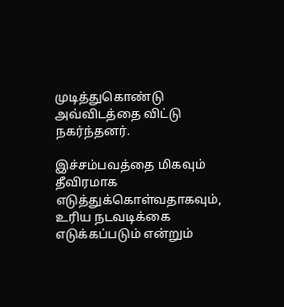முடித்துகொண்டு அவ்விடத்தை விட்டு நகர்ந்தனர்.

இச்சம்பவத்தை மிகவும் தீவிரமாக எடுத்துக்கொள்வதாகவும், உரிய நடவடிக்கை எடுக்கப்படும் என்றும்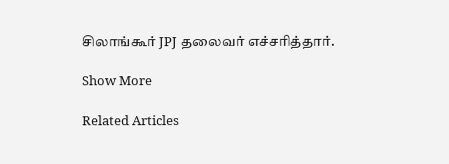சிலாங்கூர் JPJ தலைவர் எச்சரித்தார்.

Show More

Related Articles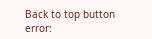Back to top button
error: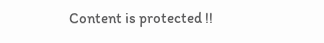Content is protected !!